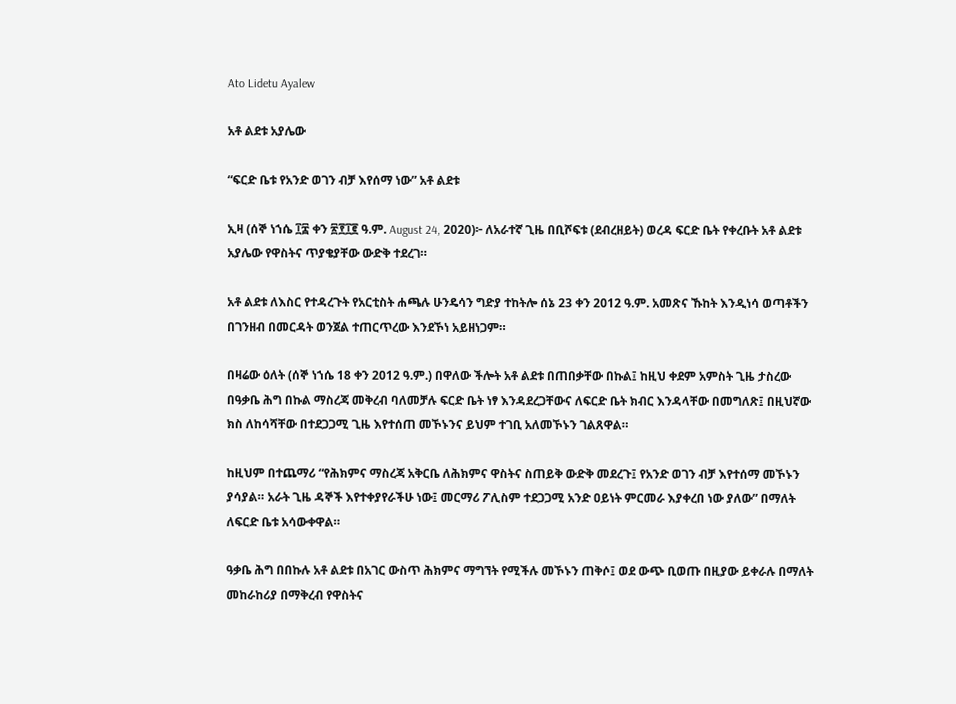Ato Lidetu Ayalew

አቶ ልደቱ አያሌው

“ፍርድ ቤቱ የአንድ ወገን ብቻ እየሰማ ነው” አቶ ልደቱ

ኢዛ (ሰኞ ነኀሴ ፲፰ ቀን ፳፻፲፪ ዓ.ም. August 24, 2020)፦ ለአራተኛ ጊዜ በቢሾፍቱ (ደብረዘይት) ወረዳ ፍርድ ቤት የቀረቡት አቶ ልደቱ አያሌው የዋስትና ጥያቄያቸው ውድቅ ተደረገ።

አቶ ልደቱ ለእስር የተዳረጉት የአርቲስት ሐጫሉ ሁንዴሳን ግድያ ተከትሎ ሰኔ 23 ቀን 2012 ዓ.ም. አመጽና ኹከት እንዲነሳ ወጣቶችን በገንዘብ በመርዳት ወንጀል ተጠርጥረው እንደኾነ አይዘነጋም።

በዛሬው ዕለት (ሰኞ ነኀሴ 18 ቀን 2012 ዓ.ም.) በዋለው ችሎት አቶ ልደቱ በጠበቃቸው በኩል፤ ከዚህ ቀደም አምስት ጊዜ ታስረው በዓቃቤ ሕግ በኩል ማስረጃ መቅረብ ባለመቻሉ ፍርድ ቤት ነፃ እንዳደረጋቸውና ለፍርድ ቤት ክብር እንዳላቸው በመግለጽ፤ በዚህኛው ክስ ለከሳሻቸው በተደጋጋሚ ጊዜ እየተሰጠ መኾኑንና ይህም ተገቢ አለመኾኑን ገልጸዋል።

ከዚህም በተጨማሪ “የሕክምና ማስረጃ አቅርቤ ለሕክምና ዋስትና ስጠይቅ ውድቅ መደረጉ፤ የአንድ ወገን ብቻ እየተሰማ መኾኑን ያሳያል። አራት ጊዜ ዳኞች እየተቀያየራችሁ ነው፤ መርማሪ ፖሊስም ተደጋጋሚ አንድ ዐይነት ምርመራ እያቀረበ ነው ያለው” በማለት ለፍርድ ቤቱ አሳውቀዋል።

ዓቃቤ ሕግ በበኩሉ አቶ ልደቱ በአገር ውስጥ ሕክምና ማግኘት የሚችሉ መኾኑን ጠቅሶ፤ ወደ ውጭ ቢወጡ በዚያው ይቀራሉ በማለት መከራከሪያ በማቅረብ የዋስትና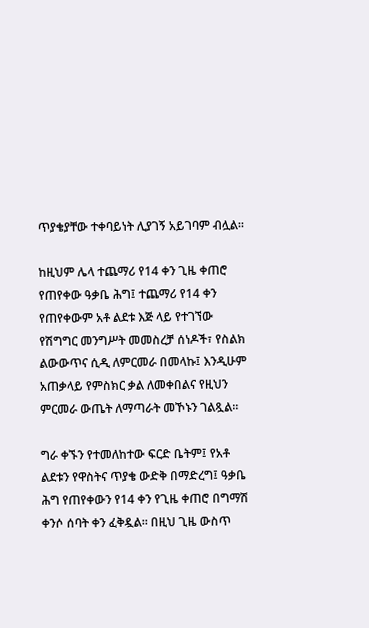ጥያቄያቸው ተቀባይነት ሊያገኝ አይገባም ብሏል።

ከዚህም ሌላ ተጨማሪ የ14 ቀን ጊዜ ቀጠሮ የጠየቀው ዓቃቤ ሕግ፤ ተጨማሪ የ14 ቀን የጠየቀውም አቶ ልደቱ እጅ ላይ የተገኘው የሽግግር መንግሥት መመስረቻ ሰነዶች፣ የስልክ ልውውጥና ሲዲ ለምርመራ በመላኩ፤ እንዲሁም አጠቃላይ የምስክር ቃል ለመቀበልና የዚህን ምርመራ ውጤት ለማጣራት መኾኑን ገልጿል።

ግራ ቀኙን የተመለከተው ፍርድ ቤትም፤ የአቶ ልደቱን የዋስትና ጥያቄ ውድቅ በማድረግ፤ ዓቃቤ ሕግ የጠየቀውን የ14 ቀን የጊዜ ቀጠሮ በግማሽ ቀንሶ ሰባት ቀን ፈቅዷል። በዚህ ጊዜ ውስጥ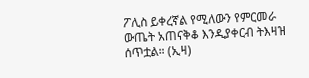ፖሊስ ይቀረኛል የሚለውን የምርመራ ውጤት አጠናቅቆ እንዲያቀርብ ትእዛዝ ሰጥቷል። (ኢዛ)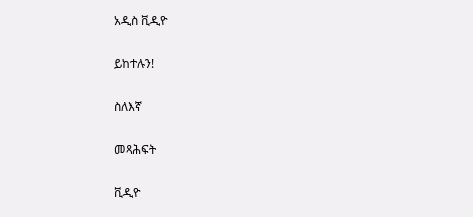አዲስ ቪዲዮ

ይከተሉን!

ስለእኛ

መጻሕፍት

ቪዲዮ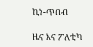ኪነ-ጥበብ

ዜና እና ፖለቲካ